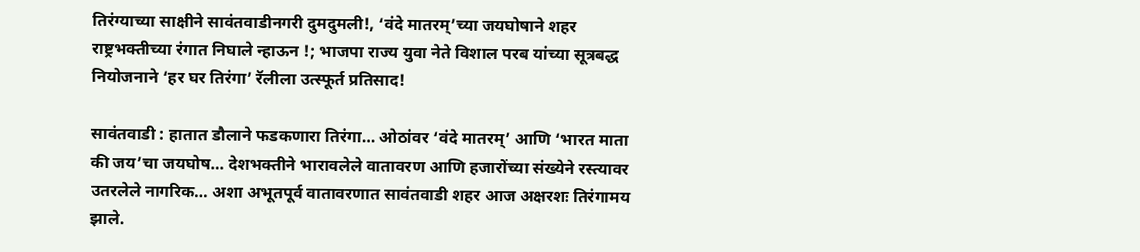तिरंग्याच्या साक्षीने सावंतवाडीनगरी दुमदुमली!, ‘वंदे मातरम्’च्या जयघोषाने शहर राष्ट्रभक्तीच्या रंगात निघाले न्हाऊन !; भाजपा राज्य युवा नेते विशाल परब यांच्या सूत्रबद्ध नियोजनाने ‘हर घर तिरंगा’ रॅलीला उत्स्फूर्त प्रतिसाद!

सावंतवाडी : हातात डौलाने फडकणारा तिरंगा… ओठांवर ‘वंदे मातरम्’ आणि ‘भारत माता की जय’चा जयघोष… देशभक्तीने भारावलेले वातावरण आणि हजारोंच्या संख्येने रस्त्यावर उतरलेले नागरिक… अशा अभूतपूर्व वातावरणात सावंतवाडी शहर आज अक्षरशः तिरंगामय झाले.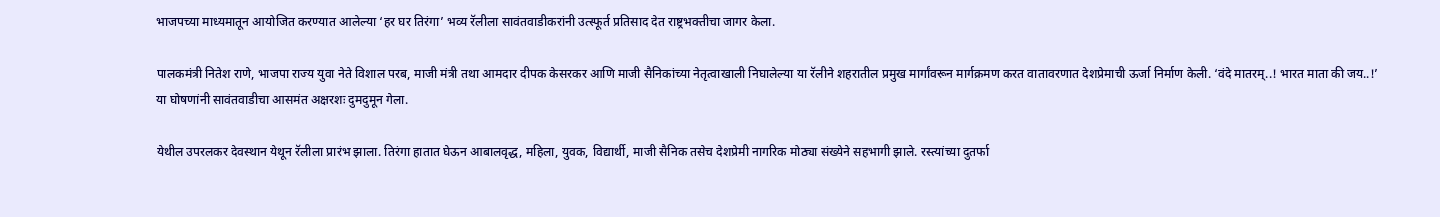भाजपच्या माध्यमातून आयोजित करण्यात आलेल्या ‘हर घर तिरंगा’ भव्य रॅलीला सावंतवाडीकरांनी उत्स्फूर्त प्रतिसाद देत राष्ट्रभक्तीचा जागर केला.

पालकमंत्री नितेश राणे, भाजपा राज्य युवा नेते विशाल परब, माजी मंत्री तथा आमदार दीपक केसरकर आणि माजी सैनिकांच्या नेतृत्वाखाली निघालेल्या या रॅलीने शहरातील प्रमुख मार्गांवरून मार्गक्रमण करत वातावरणात देशप्रेमाची ऊर्जा निर्माण केली. ‘वंदे मातरम्..! भारत माता की जय..!’ या घोषणांनी सावंतवाडीचा आसमंत अक्षरशः दुमदुमून गेला.

येथील उपरलकर देवस्थान येथून रॅलीला प्रारंभ झाला. तिरंगा हातात घेऊन आबालवृद्ध, महिला, युवक, विद्यार्थी, माजी सैनिक तसेच देशप्रेमी नागरिक मोठ्या संख्येने सहभागी झाले. रस्त्यांच्या दुतर्फा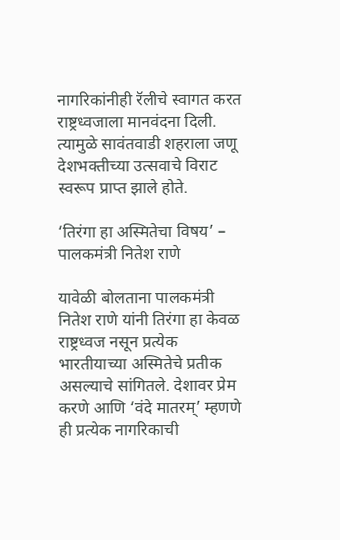नागरिकांनीही रॅलीचे स्वागत करत राष्ट्रध्वजाला मानवंदना दिली. त्यामुळे सावंतवाडी शहराला जणू देशभक्तीच्या उत्सवाचे विराट स्वरूप प्राप्त झाले होते.

‘तिरंगा हा अस्मितेचा विषय’ – पालकमंत्री नितेश राणे

यावेळी बोलताना पालकमंत्री नितेश राणे यांनी तिरंगा हा केवळ राष्ट्रध्वज नसून प्रत्येक भारतीयाच्या अस्मितेचे प्रतीक असल्याचे सांगितले. देशावर प्रेम करणे आणि ‘वंदे मातरम्’ म्हणणे ही प्रत्येक नागरिकाची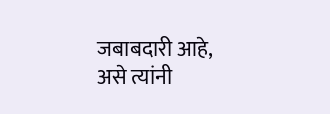जबाबदारी आहे, असे त्यांनी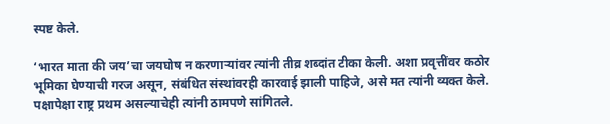स्पष्ट केले.

‘भारत माता की जय’चा जयघोष न करणाऱ्यांवर त्यांनी तीव्र शब्दांत टीका केली. अशा प्रवृत्तींवर कठोर भूमिका घेण्याची गरज असून, संबंधित संस्थांवरही कारवाई झाली पाहिजे, असे मत त्यांनी व्यक्त केले. पक्षापेक्षा राष्ट्र प्रथम असल्याचेही त्यांनी ठामपणे सांगितले.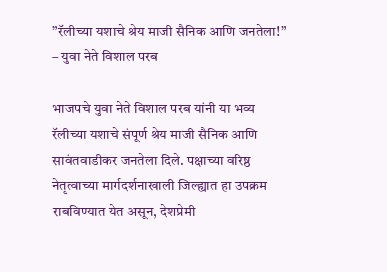”रॅलीच्या यशाचे श्रेय माजी सैनिक आणि जनतेला!” – युवा नेते विशाल परब

भाजपचे युवा नेते विशाल परब यांनी या भव्य रॅलीच्या यशाचे संपूर्ण श्रेय माजी सैनिक आणि सावंतवाडीकर जनतेला दिले. पक्षाच्या वरिष्ठ नेतृत्वाच्या मार्गदर्शनाखाली जिल्ह्यात हा उपक्रम राबविण्यात येत असून, देशप्रेमी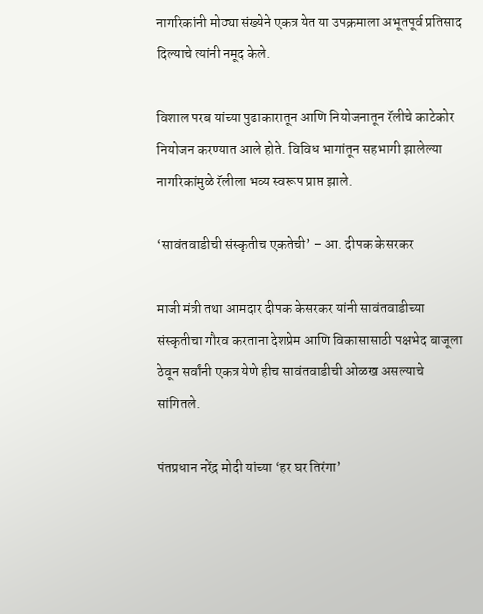नागरिकांनी मोठ्या संख्येने एकत्र येत या उपक्रमाला अभूतपूर्व प्रतिसाद दिल्याचे त्यांनी नमूद केले.

विशाल परब यांच्या पुढाकारातून आणि नियोजनातून रॅलीचे काटेकोर नियोजन करण्यात आले होते. विविध भागांतून सहभागी झालेल्या नागरिकांमुळे रॅलीला भव्य स्वरूप प्राप्त झाले.

‘सावंतवाडीची संस्कृतीच एकतेची’ – आ. दीपक केसरकर

माजी मंत्री तथा आमदार दीपक केसरकर यांनी सावंतवाडीच्या संस्कृतीचा गौरव करताना देशप्रेम आणि विकासासाठी पक्षभेद बाजूला ठेवून सर्वांनी एकत्र येणे हीच सावंतवाडीची ओळख असल्याचे सांगितले.

पंतप्रधान नरेंद्र मोदी यांच्या ‘हर घर तिरंगा’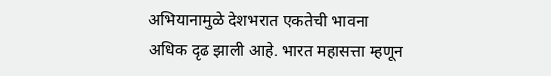अभियानामुळे देशभरात एकतेची भावना अधिक दृढ झाली आहे. भारत महासत्ता म्हणून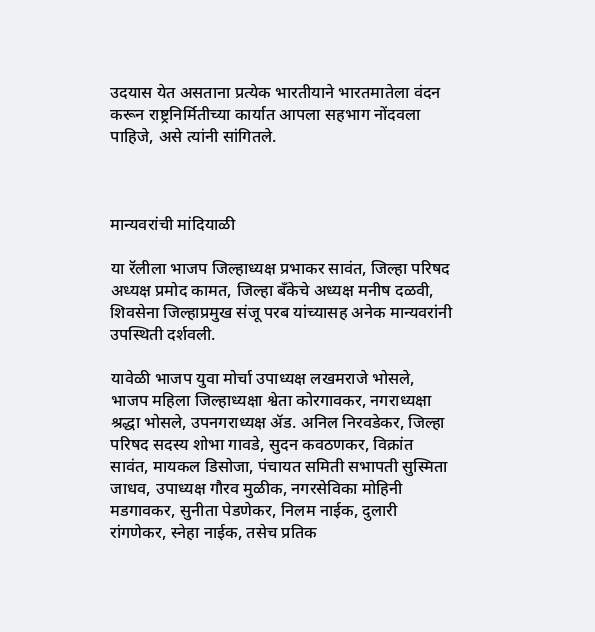उदयास येत असताना प्रत्येक भारतीयाने भारतमातेला वंदन करून राष्ट्रनिर्मितीच्या कार्यात आपला सहभाग नोंदवला पाहिजे, असे त्यांनी सांगितले.



मान्यवरांची मांदियाळी

या रॅलीला भाजप जिल्हाध्यक्ष प्रभाकर सावंत, जिल्हा परिषद अध्यक्ष प्रमोद कामत, जिल्हा बँकेचे अध्यक्ष मनीष दळवी, शिवसेना जिल्हाप्रमुख संजू परब यांच्यासह अनेक मान्यवरांनी उपस्थिती दर्शवली.

यावेळी भाजप युवा मोर्चा उपाध्यक्ष लखमराजे भोसले, भाजप महिला जिल्हाध्यक्षा श्वेता कोरगावकर, नगराध्यक्षा श्रद्धा भोसले, उपनगराध्यक्ष ॲड. अनिल निरवडेकर, जिल्हा परिषद सदस्य शोभा गावडे, सुदन कवठणकर, विक्रांत सावंत, मायकल डिसोजा, पंचायत समिती सभापती सुस्मिता जाधव, उपाध्यक्ष गौरव मुळीक, नगरसेविका मोहिनी मडगावकर, सुनीता पेडणेकर, निलम नाईक, दुलारी रांगणेकर, स्नेहा नाईक, तसेच प्रतिक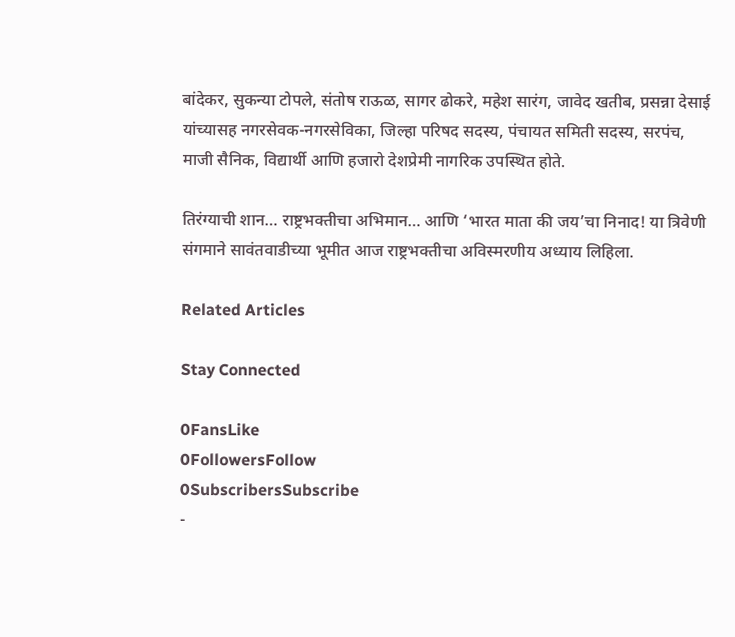बांदेकर, सुकन्या टोपले, संतोष राऊळ, सागर ढोकरे, महेश सारंग, जावेद खतीब, प्रसन्ना देसाई यांच्यासह नगरसेवक-नगरसेविका, जिल्हा परिषद सदस्य, पंचायत समिती सदस्य, सरपंच, माजी सैनिक, विद्यार्थी आणि हजारो देशप्रेमी नागरिक उपस्थित होते.

तिरंग्याची शान… राष्ट्रभक्तीचा अभिमान… आणि ‘भारत माता की जय’चा निनाद! या त्रिवेणी संगमाने सावंतवाडीच्या भूमीत आज राष्ट्रभक्तीचा अविस्मरणीय अध्याय लिहिला.

Related Articles

Stay Connected

0FansLike
0FollowersFollow
0SubscribersSubscribe
-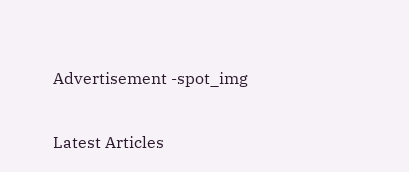Advertisement -spot_img

Latest Articles